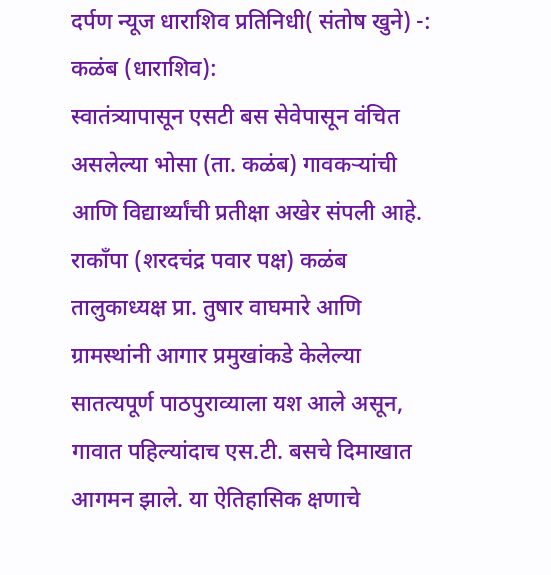दर्पण न्यूज धाराशिव प्रतिनिधी( संतोष खुने) -:
कळंब (धाराशिव):
स्वातंत्र्यापासून एसटी बस सेवेपासून वंचित असलेल्या भोसा (ता. कळंब) गावकऱ्यांची आणि विद्यार्थ्यांची प्रतीक्षा अखेर संपली आहे. राकाँपा (शरदचंद्र पवार पक्ष) कळंब तालुकाध्यक्ष प्रा. तुषार वाघमारे आणि ग्रामस्थांनी आगार प्रमुखांकडे केलेल्या सातत्यपूर्ण पाठपुराव्याला यश आले असून, गावात पहिल्यांदाच एस.टी. बसचे दिमाखात आगमन झाले. या ऐतिहासिक क्षणाचे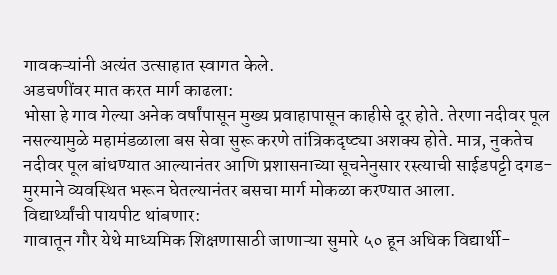गावकऱ्यांनी अत्यंत उत्साहात स्वागत केले.
अडचणींवर मात करत मार्ग काढला:
भोसा हे गाव गेल्या अनेक वर्षांपासून मुख्य प्रवाहापासून काहीसे दूर होते. तेरणा नदीवर पूल नसल्यामुळे महामंडळाला बस सेवा सुरू करणे तांत्रिकदृष्ट्या अशक्य होते. मात्र, नुकतेच नदीवर पूल बांधण्यात आल्यानंतर आणि प्रशासनाच्या सूचनेनुसार रस्त्याची साईडपट्टी दगड-मुरमाने व्यवस्थित भरून घेतल्यानंतर बसचा मार्ग मोकळा करण्यात आला.
विद्यार्थ्यांची पायपीट थांबणार:
गावातून गौर येथे माध्यमिक शिक्षणासाठी जाणाऱ्या सुमारे ५० हून अधिक विद्यार्थी-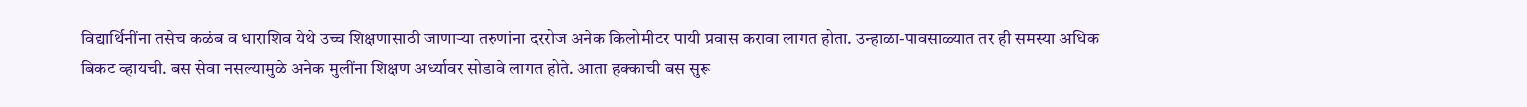विद्यार्थिनींना तसेच कळंब व धाराशिव येथे उच्च शिक्षणासाठी जाणाऱ्या तरुणांना दररोज अनेक किलोमीटर पायी प्रवास करावा लागत होता. उन्हाळा-पावसाळ्यात तर ही समस्या अधिक बिकट व्हायची. बस सेवा नसल्यामुळे अनेक मुलींना शिक्षण अर्ध्यावर सोडावे लागत होते. आता हक्काची बस सुरू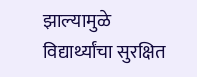झाल्यामुळे विद्यार्थ्यांचा सुरक्षित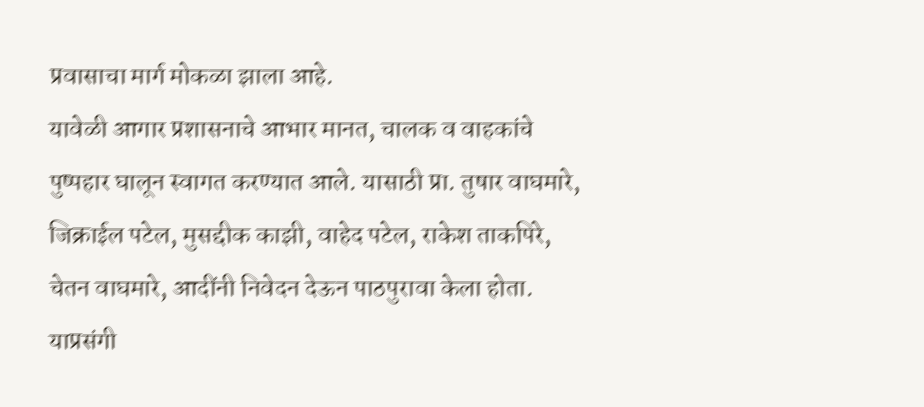प्रवासाचा मार्ग मोकळा झाला आहे.
यावेळी आगार प्रशासनाचे आभार मानत, चालक व वाहकांचे पुष्पहार घालून स्वागत करण्यात आले. यासाठी प्रा. तुषार वाघमारे, जिक्राईल पटेल, मुसद्दीक काझी, वाहेद पटेल, राकेश ताकपिरे, चेतन वाघमारे, आदींनी निवेदन देऊन पाठपुरावा केला होता.
याप्रसंगी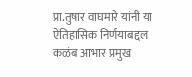प्रा.तुषार वाघमारे यांनी या ऐतिहासिक निर्णयाबद्दल कळंब आभार प्रमुख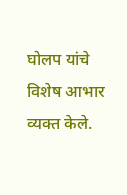घोलप यांचे विशेष आभार व्यक्त केले.